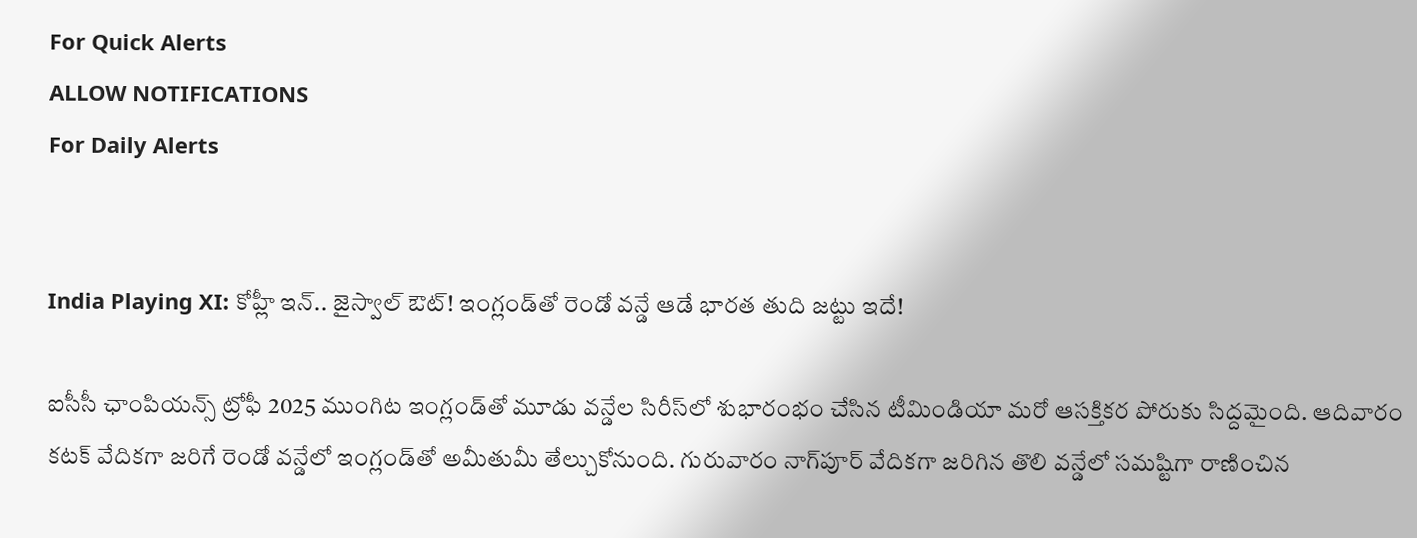For Quick Alerts
ALLOW NOTIFICATIONS
For Daily Alerts


India Playing XI: కోహ్లీ ఇన్.. జైస్వాల్ ఔట్! ఇంగ్లండ్‌తో రెండో వన్డే ఆడే భారత తుది జట్టు ఇదే!

ఐసీసీ ఛాంపియన్స్ ట్రోఫీ 2025 ముంగిట ఇంగ్లండ్‌తో మూడు వన్డేల సిరీస్‌లో శుభారంభం చేసిన టీమిండియా మరో ఆసక్తికర పోరుకు సిద్దమైంది. ఆదివారం కటక్ వేదికగా జరిగే రెండో వన్డేలో ఇంగ్లండ్‌తో అమీతుమీ తేల్చుకోనుంది. గురువారం నాగ్‌పూర్ వేదికగా జరిగిన తొలి వన్డేలో సమష్టిగా రాణించిన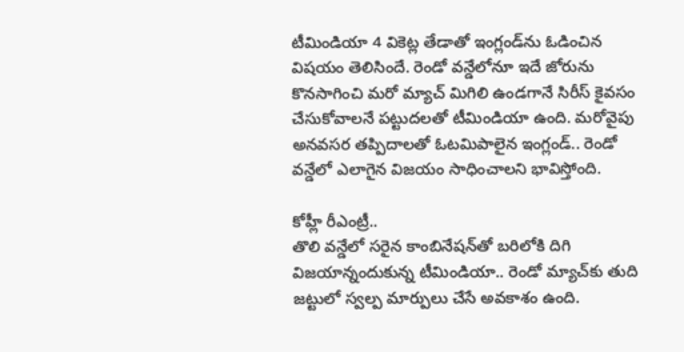టీమిండియా 4 వికెట్ల తేడాతో ఇంగ్లండ్‌ను ఓడించిన విషయం తెలిసిందే. రెండో వన్డేలోనూ ఇదే జోరును కొనసాగించి మరో మ్యాచ్ మిగిలి ఉండగానే సిరీస్ కైవసం చేసుకోవాలనే పట్టుదలతో టీమిండియా ఉంది. మరోవైపు అనవసర తప్పిదాలతో ఓటమిపాలైన ఇంగ్లండ్.. రెండో వన్డేలో ఎలాగైన విజయం సాధించాలని భావిస్తోంది.

కోహ్లీ రీఎంట్రీ..
తొలి వన్డేలో సరైన కాంబినేషన్‌తో బరిలోకి దిగి విజయాన్నందుకున్న టీమిండియా.. రెండో మ్యాచ్‌కు తుది జట్టులో స్వల్ప మార్పులు చేసే అవకాశం ఉంది.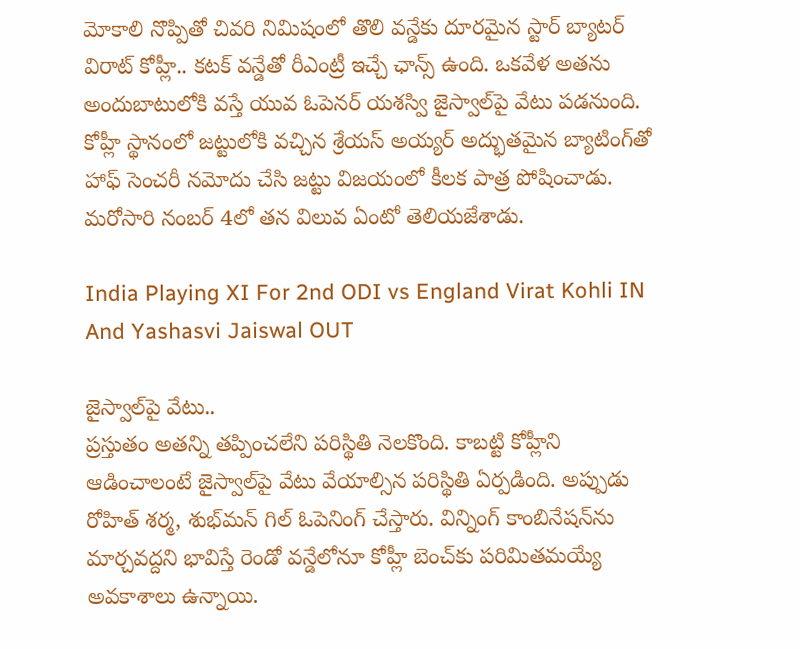మోకాలి నొప్పితో చివరి నిమిషంలో తొలి వన్డేకు దూరమైన స్టార్ బ్యాటర్ విరాట్ కోహ్లీ.. కటక్ వన్డేతో రీఎంట్రీ ఇచ్చే ఛాన్స్ ఉంది. ఒకవేళ అతను అందుబాటులోకి వస్తే యువ ఓపెనర్ యశస్వి జైస్వాల్‌పై వేటు పడనుంది. కోహ్లీ స్థానంలో జట్టులోకి వచ్చిన శ్రేయస్ అయ్యర్ అద్భుతమైన బ్యాటింగ్‌తో హాఫ్ సెంచరీ నమోదు చేసి జట్టు విజయంలో కీలక పాత్ర పోషించాడు. మరోసారి నంబర్ 4లో తన విలువ ఏంటో తెలియజేశాడు.

India Playing XI For 2nd ODI vs England Virat Kohli IN And Yashasvi Jaiswal OUT

జైస్వాల్‌పై వేటు..
ప్రస్తుతం అతన్ని తప్పించలేని పరిస్థితి నెలకొంది. కాబట్టి కోహ్లీని ఆడించాలంటే జైస్వాల్‌పై వేటు వేయాల్సిన పరిస్థితి ఏర్పడింది. అప్పుడు రోహిత్ శర్మ, శుభ్‌మన్ గిల్ ఓపెనింగ్ చేస్తారు. విన్నింగ్ కాంబినేషన్‌ను మార్చవద్దని భావిస్తే రెండో వన్డేలోనూ కోహ్లీ బెంచ్‌కు పరిమితమయ్యే అవకాశాలు ఉన్నాయి.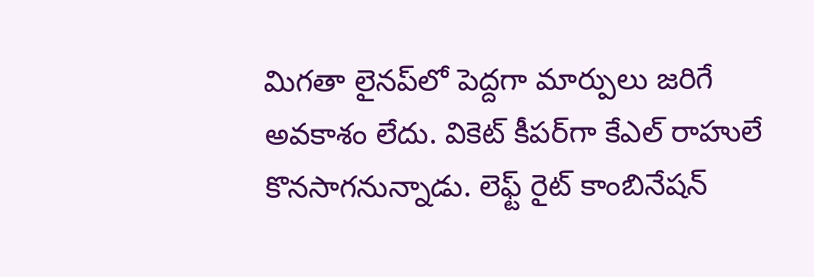మిగతా లైనప్‌లో పెద్దగా మార్పులు జరిగే అవకాశం లేదు. వికెట్ కీపర్‌గా కేఎల్ రాహులే కొనసాగనున్నాడు. లెఫ్ట్ రైట్ కాంబినేషన్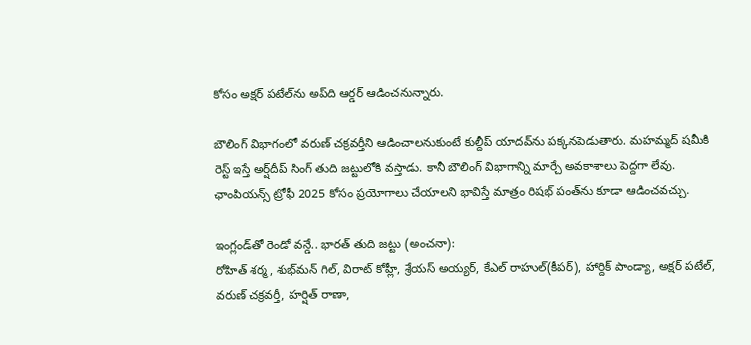కోసం అక్షర్ పటేల్‌ను అప్‌ది ఆర్డర్ ఆడించనున్నారు.

బౌలింగ్ విభాగంలో వరుణ్ చక్రవర్తీని ఆడించాలనుకుంటే కుల్దీప్ యాదవ్‌ను పక్కనపెడుతారు. మహమ్మద్ షమీకి రెస్ట్ ఇస్తే అర్ష్‌దీప్ సింగ్ తుది జట్టులోకి వస్తాడు. కానీ బౌలింగ్ విభాగాన్ని మార్చే అవకాశాలు పెద్దగా లేవు. ఛాంపియన్స్ ట్రోఫీ 2025 కోసం ప్రయోగాలు చేయాలని భావిస్తే మాత్రం రిషభ్ పంత్‌ను కూడా ఆడించవచ్చు.

ఇంగ్లండ్‌తో రెండో వన్డే.. భారత్ తుది జట్టు (అంచనా):
రోహిత్ శర్మ, శుభ్‌మన్ గిల్, విరాట్ కోహ్లీ, శ్రేయస్ అయ్యర్, కేఎల్ రాహుల్(కీపర్), హార్దిక్ పాండ్యా, అక్షర్ పటేల్, వరుణ్ చక్రవర్తీ, హర్షిత్ రాణా,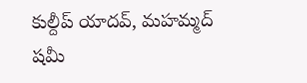కుల్దీప్ యాదవ్, మహమ్మద్ షమీ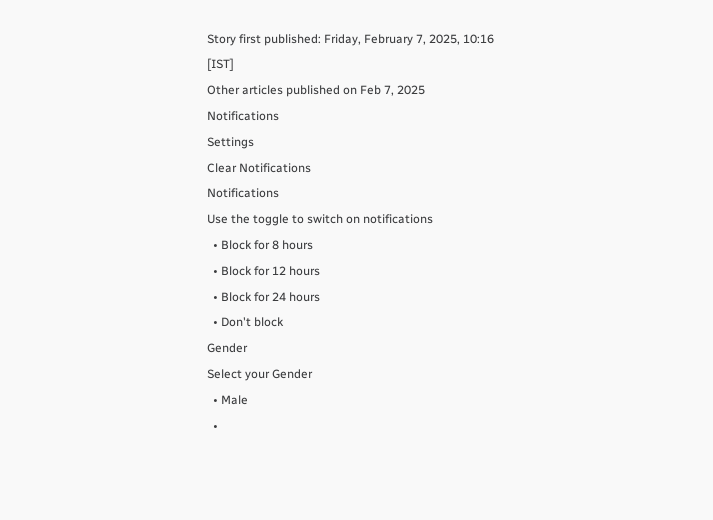Story first published: Friday, February 7, 2025, 10:16 [IST]
Other articles published on Feb 7, 2025
Notifications
Settings
Clear Notifications
Notifications
Use the toggle to switch on notifications
  • Block for 8 hours
  • Block for 12 hours
  • Block for 24 hours
  • Don't block
Gender
Select your Gender
  • Male
  •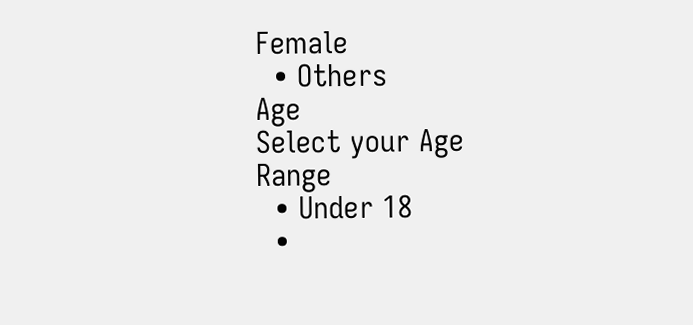Female
  • Others
Age
Select your Age Range
  • Under 18
  •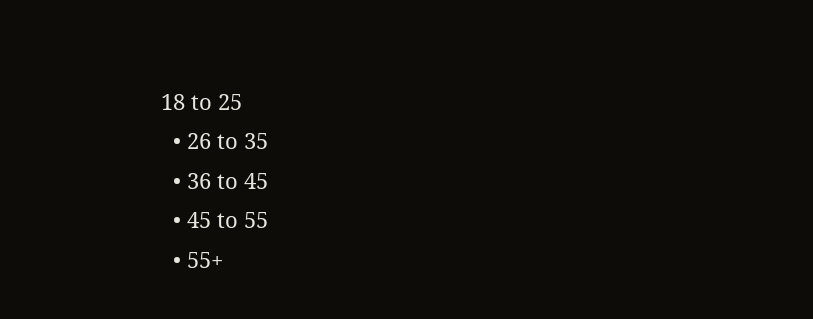18 to 25
  • 26 to 35
  • 36 to 45
  • 45 to 55
  • 55+